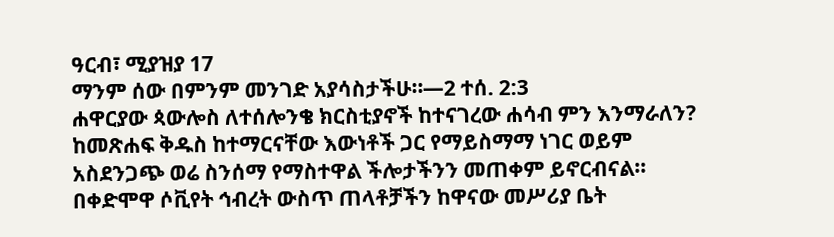ዓርብ፣ ሚያዝያ 17
ማንም ሰው በምንም መንገድ አያሳስታችሁ።—2 ተሰ. 2:3
ሐዋርያው ጳውሎስ ለተሰሎንቄ ክርስቲያኖች ከተናገረው ሐሳብ ምን እንማራለን? ከመጽሐፍ ቅዱስ ከተማርናቸው እውነቶች ጋር የማይስማማ ነገር ወይም አስደንጋጭ ወሬ ስንሰማ የማስተዋል ችሎታችንን መጠቀም ይኖርብናል። በቀድሞዋ ሶቪየት ኅብረት ውስጥ ጠላቶቻችን ከዋናው መሥሪያ ቤት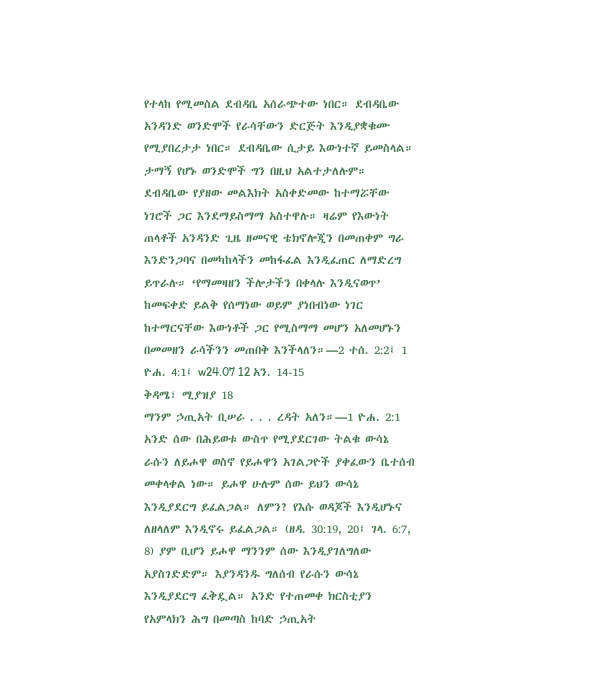የተላከ የሚመስል ደብዳቤ አሰራጭተው ነበር። ደብዳቤው አንዳንድ ወንድሞች የራሳቸውን ድርጅት እንዲያቋቁሙ የሚያበረታታ ነበር። ደብዳቤው ሲታይ እውነተኛ ይመስላል። ታማኝ የሆኑ ወንድሞች ግን በዚህ አልተታለሉም። ደብዳቤው የያዘው መልእክት አስቀድመው ከተማሯቸው ነገሮች ጋር እንደማይስማማ አስተዋሉ። ዛሬም የእውነት ጠላቶች አንዳንድ ጊዜ ዘመናዊ ቴክኖሎጂን በመጠቀም ግራ እንድንጋባና በመካከላችን መከፋፈል እንዲፈጠር ለማድረግ ይጥራሉ። ‘የማመዛዘን ችሎታችን በቀላሉ እንዲናወጥ’ ከመፍቀድ ይልቅ የሰማነው ወይም ያነበብነው ነገር ከተማርናቸው እውነቶች ጋር የሚስማማ መሆን አለመሆኑን በመመዘን ራሳችንን መጠበቅ እንችላለን።—2 ተሰ. 2:2፤ 1 ዮሐ. 4:1፤ w24.07 12 አን. 14-15
ቅዳሜ፣ ሚያዝያ 18
ማንም ኃጢአት ቢሠራ . . . ረዳት አለን።—1 ዮሐ. 2:1
አንድ ሰው በሕይወቱ ውስጥ የሚያደርገው ትልቁ ውሳኔ ራሱን ለይሖዋ ወስኖ የይሖዋን አገልጋዮች ያቀፈውን ቤተሰብ መቀላቀል ነው። ይሖዋ ሁሉም ሰው ይህን ውሳኔ እንዲያደርግ ይፈልጋል። ለምን? የእሱ ወዳጆች እንዲሆኑና ለዘላለም እንዲኖሩ ይፈልጋል። (ዘዳ. 30:19, 20፤ ገላ. 6:7, 8) ያም ቢሆን ይሖዋ ማንንም ሰው እንዲያገለግለው አያስገድድም። እያንዳንዱ ግለሰብ የራሱን ውሳኔ እንዲያደርግ ፈቅዷል። አንድ የተጠመቀ ክርስቲያን የአምላክን ሕግ በመጣስ ከባድ ኃጢአት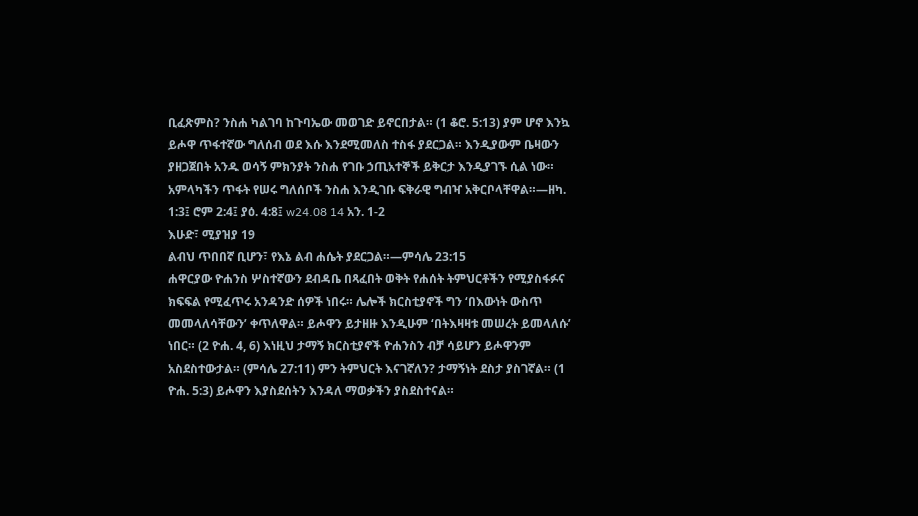ቢፈጽምስ? ንስሐ ካልገባ ከጉባኤው መወገድ ይኖርበታል። (1 ቆሮ. 5:13) ያም ሆኖ እንኳ ይሖዋ ጥፋተኛው ግለሰብ ወደ እሱ እንደሚመለስ ተስፋ ያደርጋል። እንዲያውም ቤዛውን ያዘጋጀበት አንዱ ወሳኝ ምክንያት ንስሐ የገቡ ኃጢአተኞች ይቅርታ እንዲያገኙ ሲል ነው። አምላካችን ጥፋት የሠሩ ግለሰቦች ንስሐ እንዲገቡ ፍቅራዊ ግብዣ አቅርቦላቸዋል።—ዘካ. 1:3፤ ሮም 2:4፤ ያዕ. 4:8፤ w24.08 14 አን. 1-2
እሁድ፣ ሚያዝያ 19
ልብህ ጥበበኛ ቢሆን፣ የእኔ ልብ ሐሴት ያደርጋል።—ምሳሌ 23:15
ሐዋርያው ዮሐንስ ሦስተኛውን ደብዳቤ በጻፈበት ወቅት የሐሰት ትምህርቶችን የሚያስፋፉና ክፍፍል የሚፈጥሩ አንዳንድ ሰዎች ነበሩ። ሌሎች ክርስቲያኖች ግን ‘በእውነት ውስጥ መመላለሳቸውን’ ቀጥለዋል። ይሖዋን ይታዘዙ እንዲሁም ‘በትእዛዛቱ መሠረት ይመላለሱ’ ነበር። (2 ዮሐ. 4, 6) እነዚህ ታማኝ ክርስቲያኖች ዮሐንስን ብቻ ሳይሆን ይሖዋንም አስደስተውታል። (ምሳሌ 27:11) ምን ትምህርት እናገኛለን? ታማኝነት ደስታ ያስገኛል። (1 ዮሐ. 5:3) ይሖዋን እያስደሰትን እንዳለ ማወቃችን ያስደስተናል።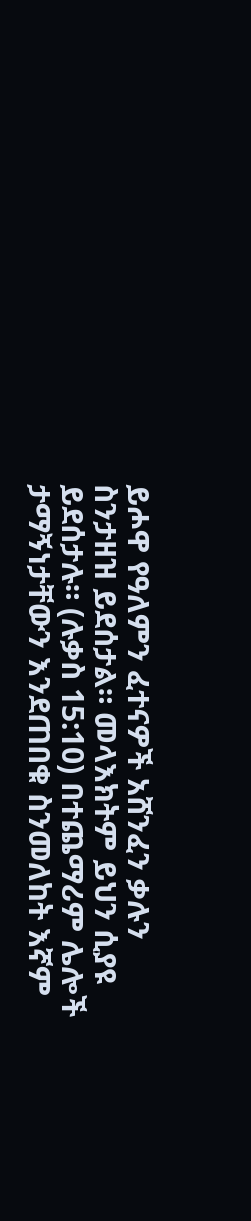ይሖዋ የዓለምን ፈተናዎች አሸንፈን ቃሉን ስንታዘዝ ይደሰታል። መላእክትም ይህን ሲያዩ ይደሰታሉ። (ሉቃስ 15:10) በተጨማሪም ሌሎች ታማኝነታቸውን እንደጠበቁ ስንመለከት እኛም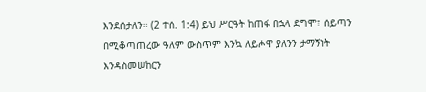እንደሰታለን። (2 ተሰ. 1:4) ይህ ሥርዓት ከጠፋ በኋላ ደግሞ፣ ሰይጣን በሚቆጣጠረው ዓለም ውስጥም እንኳ ለይሖዋ ያለንን ታማኝነት እንዳስመሠከርን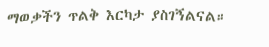ማወቃችን ጥልቅ እርካታ ያስገኝልናል።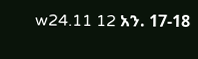w24.11 12 አን. 17-18